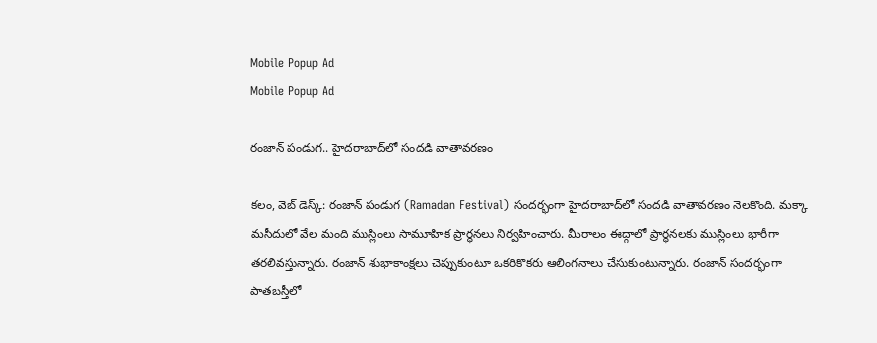Mobile Popup Ad
Mobile Popup Ad

రంజాన్ పండుగ.. హైదరాబాద్‌లో సందడి వాతావరణం

కలం, వెబ్ డెస్క్: రంజాన్ పండుగ (Ramadan Festival) సందర్భంగా హైదరాబాద్‌లో సందడి వాతావరణం నెలకొంది. మక్కా మసీదులో వేల మంది ముస్లింలు సామూహిక ప్రార్థనలు నిర్వహించారు. మీరాలం ఈద్గాలో ప్రార్థనలకు ముస్లింలు భారీగా తరలివస్తున్నారు. రంజాన్ శుభాకాంక్షలు చెప్పుకుంటూ ఒకరికొకరు ఆలింగనాలు చేసుకుంటున్నారు. రంజాన్ సందర్భంగా పాతబస్తీలో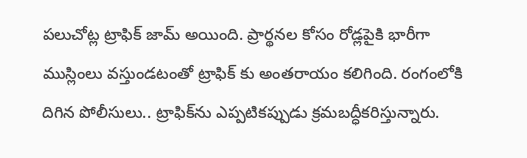పలుచోట్ల ట్రాఫిక్ జామ్ అయింది. ప్రార్థనల కోసం రోడ్లపైకి భారీగా ముస్లింలు వస్తుండటంతో ట్రాఫిక్ కు అంతరాయం కలిగింది. రంగంలోకి దిగిన పోలీసులు.. ట్రాఫిక్‌ను ఎప్పటికప్పుడు క్రమబద్ధీకరిస్తున్నారు.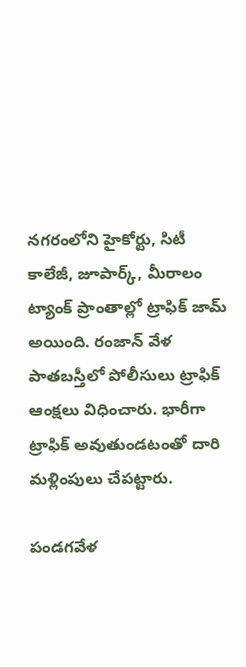నగరంలోని హైకోర్టు, సిటీ కాలేజీ, జూపార్క్, మీరాలం ట్యాంక్ ప్రాంతాల్లో ట్రాఫిక్ జామ్ అయింది. రంజాన్ వేళ పాతబస్తీలో పోలీసులు ట్రాఫిక్ ఆంక్షలు విధించారు. భారీగా ట్రాఫిక్ అవుతుండటంతో దారి మళ్లింపులు చేపట్టారు.

పండగవేళ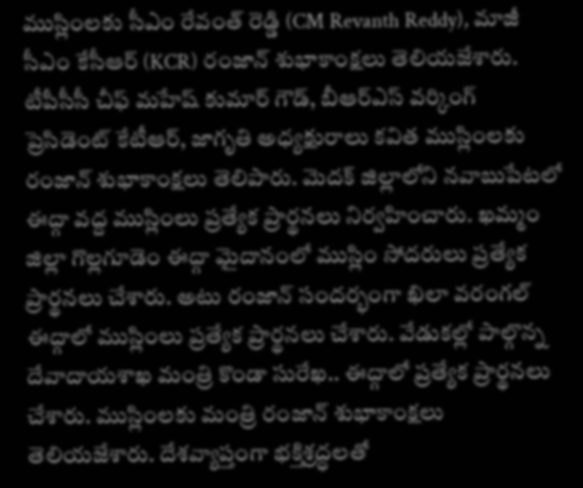ముస్లింలకు సీఎం రేవంత్ రెడ్డి (CM Revanth Reddy), మాజీ సీఎం కేసీఆర్ (KCR) రంజాన్ శుభాకాంక్షలు తెలియజేశారు. టీపీసీసీ చీఫ్ మహేష్ కుమార్ గౌడ్, బీఆర్ఎస్ వర్కింగ్ ప్రెసిడెంట్ కేటీఆర్, జాగృతి అధ్యక్షురాలు కవిత ముస్లింలకు రంజాన్ శుభాకాంక్షలు తెలిపారు. మెదక్‌ జిల్లాలోని నవాబుపేటలో ఈద్గా వద్ద ముస్లింలు ప్రత్యేక ప్రార్థనలు నిర్వహించారు. ఖమ్మం జిల్లా గొల్లగూడెం ఈద్గా మైదానంలో ముస్లిం సోదరులు ప్రత్యేక ప్రార్థనలు చేశారు. అటు రంజాన్ సందర్భంగా ఖిలా వరంగల్ ఈద్గాలో ముస్లింలు ప్రత్యేక ప్రార్థనలు చేశారు. వేడుకల్లో పాల్గొన్న దేవాదాయశాఖ మంత్రి కొండా సురేఖ.. ఈద్గాలో ప్రత్యేక ప్రార్థనలు చేశారు. ముస్లింలకు మంత్రి రంజాన్ శుభాకాంక్షలు తెలియజేశారు. దేశవ్యాప్తంగా భక్తిశ్రద్ధలతో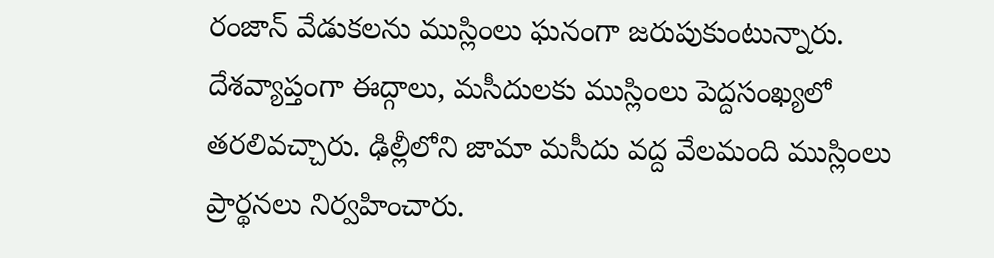రంజాన్ వేడుకలను ముస్లింలు ఘనంగా జరుపుకుంటున్నారు. దేశవ్యాప్తంగా ఈద్గాలు, మసీదులకు ముస్లింలు పెద్దసంఖ్యలో తరలివచ్చారు. ఢిల్లీలోని జామా మసీదు వద్ద వేలమంది ముస్లింలు ప్రార్థనలు నిర్వహించారు.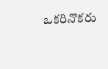ఒకరినొకరు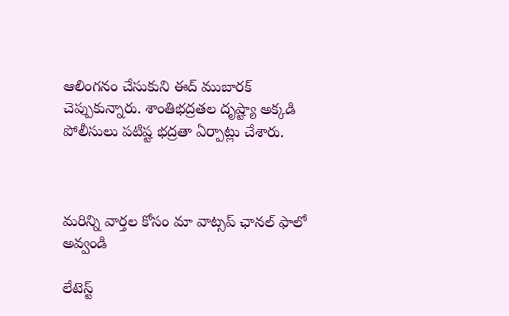ఆలింగనం చేసుకుని ఈద్ ముబారక్ చెప్పుకున్నారు. శాంతిభద్రతల దృష్ట్యా అక్కడి పోలీసులు పటిష్ట భద్రతా ఏర్పాట్లు చేశారు.



మ‌రిన్ని వార్త‌ల కోసం మా వాట్స‌ప్ ఛాన‌ల్ ఫాలో అవ్వండి

లేటెస్ట్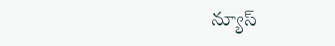న్యూస్‌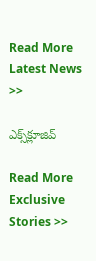Read More Latest News >>

ఎక్స్‌క్లూజివ్‌

Read More Exclusive Stories >>